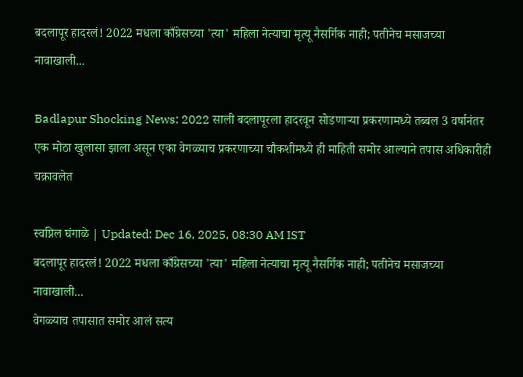बदलापूर हादरलं! 2022 मधला काँग्रेसच्या 'त्या' महिला नेत्याचा मृत्यू नैसर्गिक नाही; पतीनेच मसाजच्या नावाखाली...

Badlapur Shocking News: 2022 साली बदलापूरला हादरवून सोडणाऱ्या प्रकरणामध्ये तब्बल 3 वर्षानंतर एक मोठा खुलासा झाला असून एका वेगळ्याच प्रकरणाच्या चौकशीमध्ये ही माहिती समोर आल्याने तपास अधिकारीही चक्रावलेत

स्वप्निल घंगाळे | Updated: Dec 16, 2025, 08:30 AM IST
बदलापूर हादरलं! 2022 मधला काँग्रेसच्या 'त्या' महिला नेत्याचा मृत्यू नैसर्गिक नाही; पतीनेच मसाजच्या नावाखाली...
वेगळ्याच तपासात समोर आलं सत्य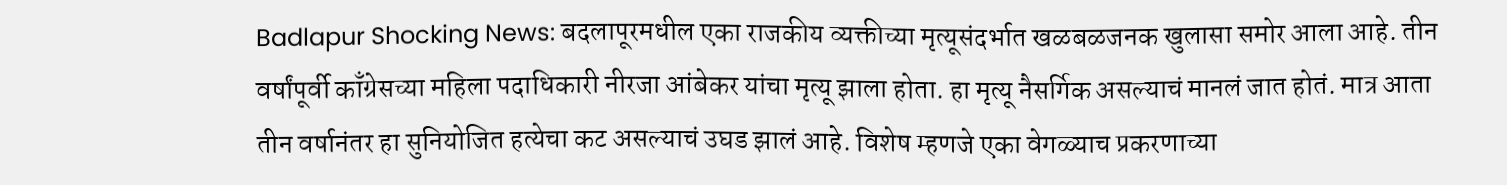Badlapur Shocking News: बदलापूरमधील एका राजकीय व्यक्तीच्या मृत्यूसंदर्भात खळबळजनक खुलासा समोर आला आहे. तीन वर्षांपूर्वी काँग्रेसच्या महिला पदाधिकारी नीरजा आंबेकर यांचा मृत्यू झाला होता. हा मृत्यू नैसर्गिक असल्याचं मानलं जात होतं. मात्र आता तीन वर्षानंतर हा सुनियोजित हत्येचा कट असल्याचं उघड झालं आहे. विशेष म्हणजे एका वेगळ्याच प्रकरणाच्या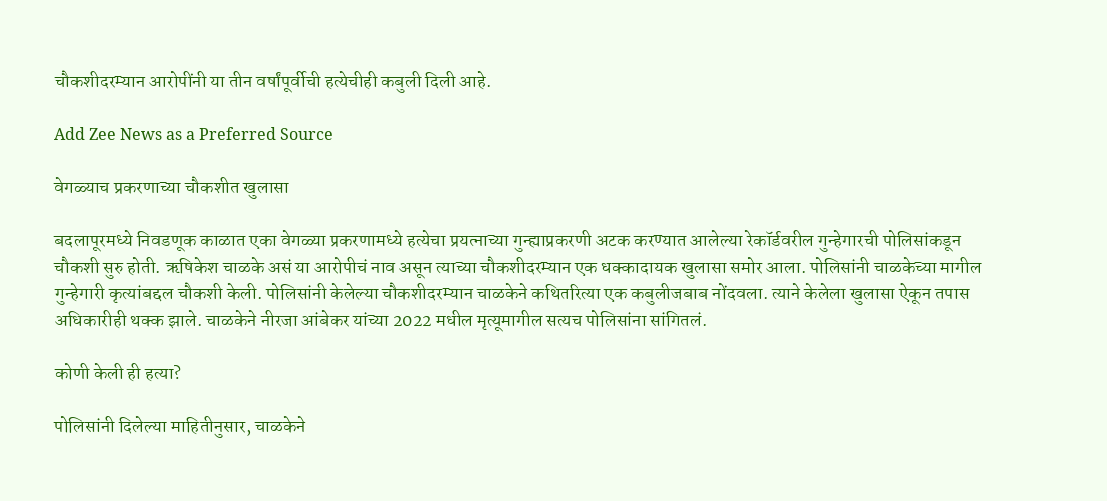चौकशीदरम्यान आरोपींनी या तीन वर्षांपूर्वीची हत्येचीही कबुली दिली आहे.

Add Zee News as a Preferred Source

वेगळ्याच प्रकरणाच्या चौकशीत खुलासा

बदलापूरमध्ये निवडणूक काळात एका वेगळ्या प्रकरणामध्ये हत्येचा प्रयत्नाच्या गुन्ह्याप्रकरणी अटक करण्यात आलेल्या रेकॉर्डवरील गुन्हेगारची पोलिसांकडून चौकशी सुरु होती. ऋषिकेश चाळके असं या आरोपीचं नाव असून त्याच्या चौकशीदरम्यान एक धक्कादायक खुलासा समोर आला. पोलिसांनी चाळकेच्या मागील गुन्हेगारी कृत्यांबद्दल चौकशी केली. पोलिसांनी केलेल्या चौकशीदरम्यान चाळकेने कथितरित्या एक कबुलीजबाब नोंदवला. त्याने केलेला खुलासा ऐकून तपास अधिकारीही थक्क झाले. चाळकेने नीरजा आंबेकर यांच्या 2022 मधील मृत्यूमागील सत्यच पोलिसांना सांगितलं.

कोणी केली ही हत्या?

पोलिसांनी दिलेल्या माहितीनुसार, चाळकेने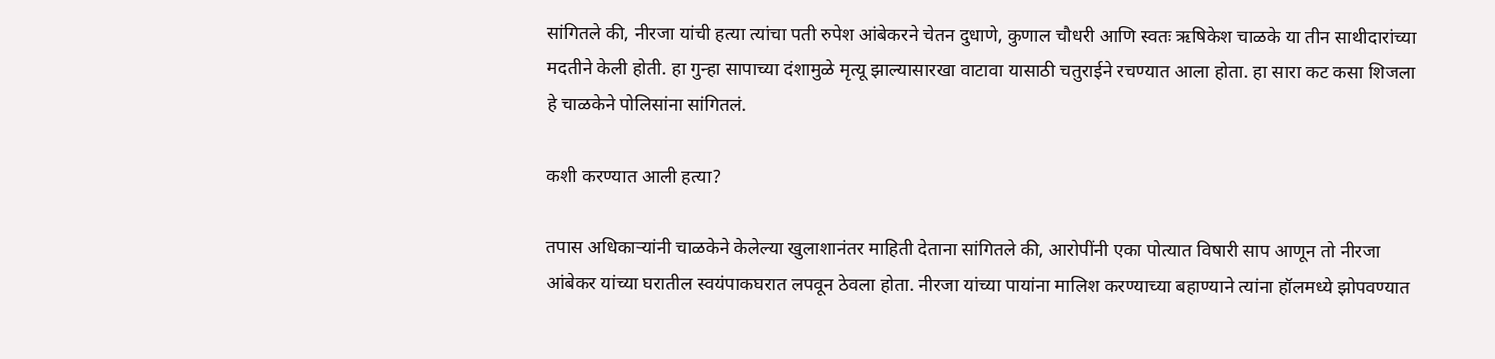सांगितले की, नीरजा यांची हत्या त्यांचा पती रुपेश आंबेकरने चेतन दुधाणे, कुणाल चौधरी आणि स्वतः ऋषिकेश चाळके या तीन साथीदारांच्या मदतीने केली होती. हा गुन्हा सापाच्या दंशामुळे मृत्यू झाल्यासारखा वाटावा यासाठी चतुराईने रचण्यात आला होता. हा सारा कट कसा शिजला हे चाळकेने पोलिसांना सांगितलं.

कशी करण्यात आली हत्या?

तपास अधिकाऱ्यांनी चाळकेने केलेल्या खुलाशानंतर माहिती देताना सांगितले की, आरोपींनी एका पोत्यात विषारी साप आणून तो नीरजा आंबेकर यांच्या घरातील स्वयंपाकघरात लपवून ठेवला होता. नीरजा यांच्या पायांना मालिश करण्याच्या बहाण्याने त्यांना हॉलमध्ये झोपवण्यात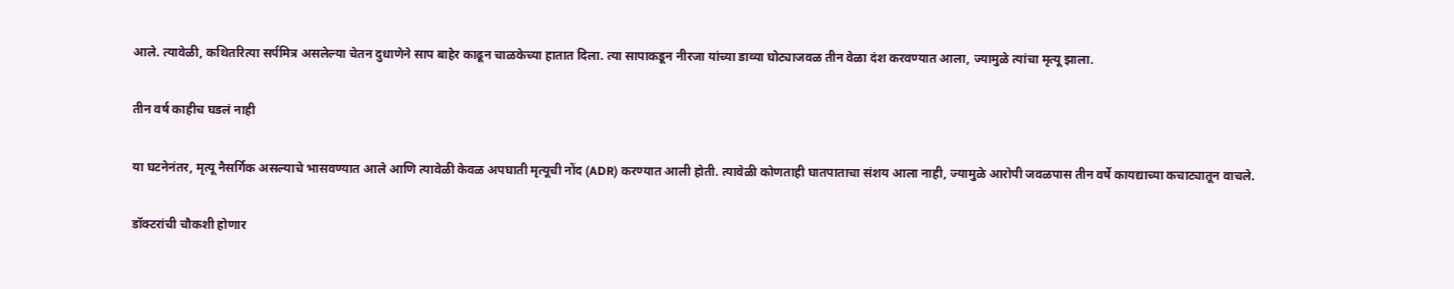आले. त्यावेळी, कथितरित्या सर्पमित्र असलेल्या चेतन दुधाणेने साप बाहेर काढून चाळकेच्या हातात दिला. त्या सापाकडून नीरजा यांच्या डाव्या घोट्याजवळ तीन वेळा दंश करवण्यात आला, ज्यामुळे त्यांचा मृत्यू झाला.

तीन वर्ष काहीच घडलं नाही

या घटनेनंतर, मृत्यू नैसर्गिक असल्याचे भासवण्यात आले आणि त्यावेळी केवळ अपघाती मृत्यूची नोंद (ADR) करण्यात आली होती. त्यावेळी कोणताही घातपाताचा संशय आला नाही, ज्यामुळे आरोपी जवळपास तीन वर्षे कायद्याच्या कचाट्यातून वाचले.

डॉक्टरांची चौकशी होणार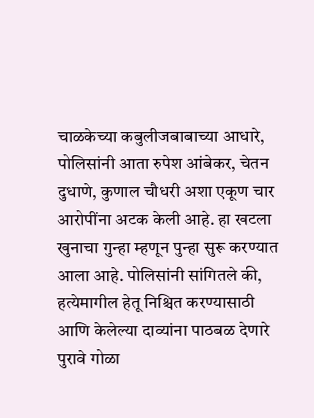चाळकेच्या कबुलीजबाबाच्या आधारे, पोलिसांनी आता रुपेश आंबेकर, चेतन दुधाणे, कुणाल चौधरी अशा एकूण चार आरोपींना अटक केली आहे. हा खटला खुनाचा गुन्हा म्हणून पुन्हा सुरू करण्यात आला आहे. पोलिसांनी सांगितले की, हत्येमागील हेतू निश्चित करण्यासाठी आणि केलेल्या दाव्यांना पाठबळ देणारे पुरावे गोळा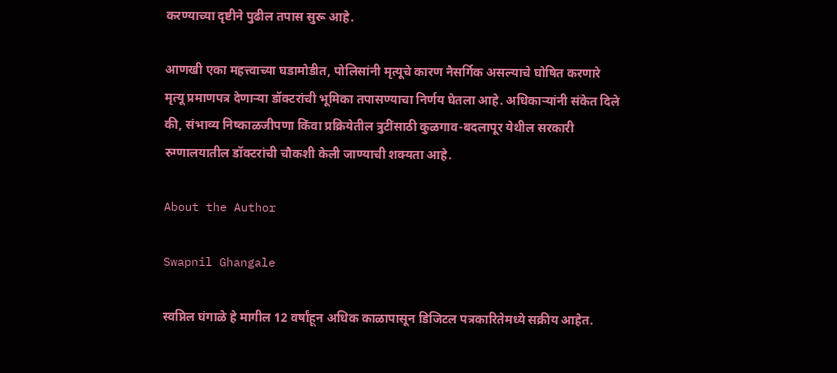करण्याच्या दृष्टीने पुढील तपास सुरू आहे.

आणखी एका महत्त्वाच्या घडामोडीत, पोलिसांनी मृत्यूचे कारण नैसर्गिक असल्याचे घोषित करणारे मृत्यू प्रमाणपत्र देणाऱ्या डॉक्टरांची भूमिका तपासण्याचा निर्णय घेतला आहे. अधिकाऱ्यांनी संकेत दिले की, संभाव्य निष्काळजीपणा किंवा प्रक्रियेतील त्रुटींसाठी कुळगाव-बदलापूर येथील सरकारी रुग्णालयातील डॉक्टरांची चौकशी केली जाण्याची शक्यता आहे.

About the Author

Swapnil Ghangale

स्वप्निल घंगाळे हे मागील 12 वर्षांहून अधिक काळापासून डिजिटल पत्रकारितेमध्ये सक्रीय आहेत.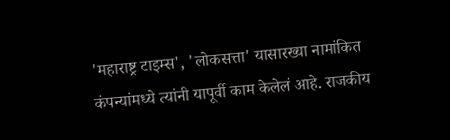'महाराष्ट्र टाइम्स', 'लोकसत्ता' यासारख्या नामांकित कंपन्यांमध्ये त्यांनी यापूर्वी काम केलेलं आहे. राजकीय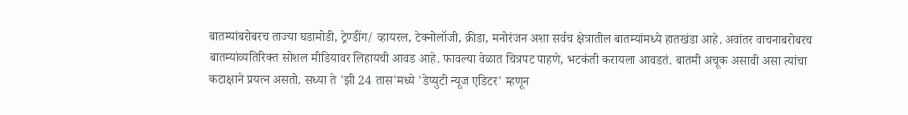बातम्यांबरोबरच ताज्या घडामोडी, ट्रेण्डींग/ व्हायरल, टेक्नोलॉजी, क्रीडा, मनोरंजन अशा सर्वच क्षेत्रातील बातम्यांमध्ये हातखंडा आहे. अवांतर वाचनाबरोबरच बातम्यांव्यतिरिक्त सोशल मीडियावर लिहायची आवड आहे. फावल्या वेळात चित्रपट पाहणे, भटकंती करायला आवडतं. बातमी अचूक असावी असा त्यांचा कटाक्षाने प्रयत्न असतो. सध्या ते 'झी 24 तास'मध्ये 'डेप्युटी न्यूज एडिटर' म्हणून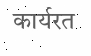कार्यरत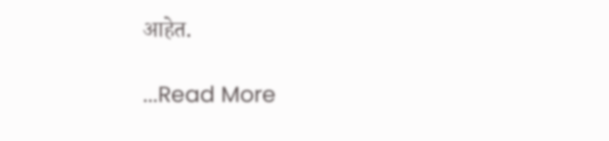आहेत.

...Read More